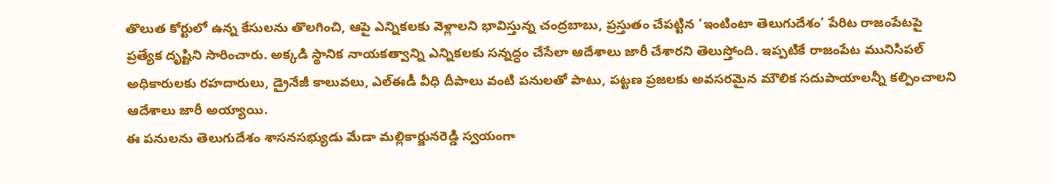తొలుత కోర్టులో ఉన్న కేసులను తొలగించి, ఆపై ఎన్నికలకు వెళ్లాలని భావిస్తున్న చంద్రబాబు, ప్రస్తుతం చేపట్టిన ‘ఇంటింటా తెలుగుదేశం’ పేరిట రాజంపేటపై ప్రత్యేక దృష్టిని సారించారు. అక్కడి స్థానిక నాయకత్వాన్ని ఎన్నికలకు సన్నద్ధం చేసేలా ఆదేశాలు జారీ చేశారని తెలుస్తోంది. ఇప్పటికే రాజంపేట మునిసిపల్ అధికారులకు రహదారులు, డ్రైనేజీ కాలువలు, ఎల్ఈడీ వీధి దీపాలు వంటి పనులతో పాటు, పట్టణ ప్రజలకు అవసరమైన మౌలిక సదుపాయాలన్నీ కల్పించాలని ఆదేశాలు జారీ అయ్యాయి.
ఈ పనులను తెలుగుదేశం శాసనసభ్యుడు మేడా మల్లికార్జునరెడ్డి స్వయంగా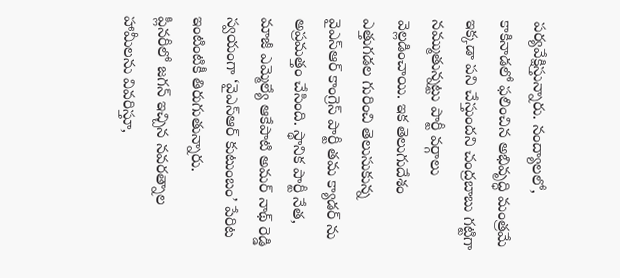పర్యవేక్షిస్తున్నారు. నంద్యాలలో, కాకినాడలో ఫలించిన అభివృద్ధి మంత్రమే ఇక్కడా పని చేస్తుందని చంద్రబాబు గట్టిగా నమ్ముతున్నట్టు పార్టీ వర్గాలు వెల్లడించాయి. ఇక తెలుగుదేశం ఎత్తుగడల గురించి తెలుసుకున్న వైఎస్ఆర్ కాంగ్రెస్ పార్టీ తమ క్యాడర్ ను అప్రమత్తం చేసింది. స్థానిక పార్టీ నేత, మాజీ ఎమ్మెల్యే ఆకేపాటి అమర్ నాథ్ రెడ్డి స్వయంగా ‘వైఎస్ఆర్ కుటుంబం’ పేరిట ఇంటింటికీ తిరుగుతున్నారు.
ప్లీనరీలో జగన్ ఇచ్చిన నవరత్నాల హామీలను వివరిస్తూ,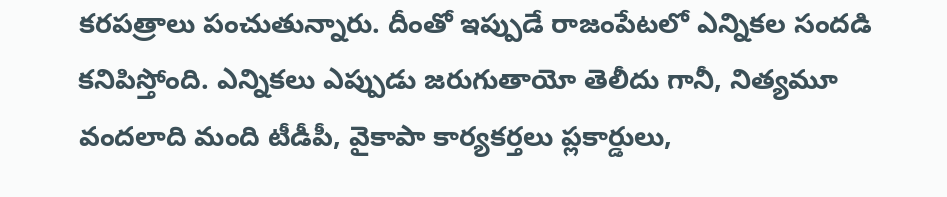కరపత్రాలు పంచుతున్నారు. దీంతో ఇప్పుడే రాజంపేటలో ఎన్నికల సందడి కనిపిస్తోంది. ఎన్నికలు ఎప్పుడు జరుగుతాయో తెలీదు గానీ, నిత్యమూ వందలాది మంది టీడీపీ, వైకాపా కార్యకర్తలు ప్లకార్డులు,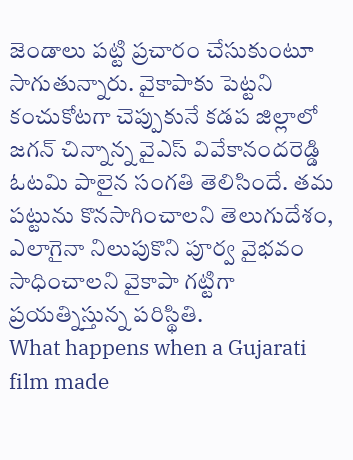జెండాలు పట్టి ప్రచారం చేసుకుంటూ సాగుతున్నారు. వైకాపాకు పెట్టని కంచుకోటగా చెప్పుకునే కడప జిల్లాలో జగన్ చిన్నాన్న వైఎస్ వివేకానందరెడ్డి ఓటమి పాలైన సంగతి తెలిసిందే. తమ పట్టును కొనసాగించాలని తెలుగుదేశం, ఎలాగైనా నిలుపుకొని పూర్వ వైభవం సాధించాలని వైకాపా గట్టిగా ప్రయత్నిస్తున్న పరిస్థితి.
What happens when a Gujarati film made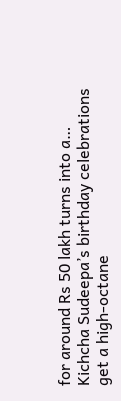for around Rs 50 lakh turns into a…
Kichcha Sudeepa’s birthday celebrations get a high-octane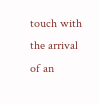touch with the arrival of an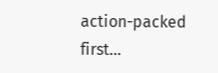action-packed first…